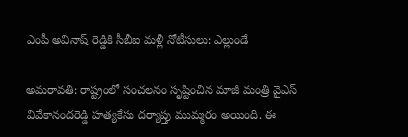ఎంపీ అవినాష్ రెడ్డికి సీబీఐ మళ్లీ నోటీసులు: ఎల్లుండే

అమరావతి: రాష్ట్రంలో సంచలనం సృష్టించిన మాజీ మంత్రి వైఎస్ వివేకానందరెడ్డి హత్యకేసు దర్యాప్తు ముమ్మరం అయింది. ఈ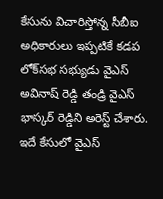కేసును విచారిస్తోన్న సీబీఐ అధికారులు ఇప్పటికే కడప లోక్‌సభ సభ్యుడు వైఎస్ అవినాష్ రెడ్డి తండ్రి వైఎస్ భాస్కర్ రెడ్డిని అరెస్ట్ చేశారు. ఇదే కేసులో వైఎస్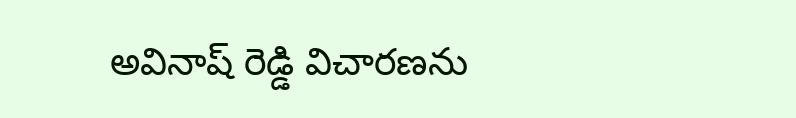అవినాష్ రెడ్డి విచారణను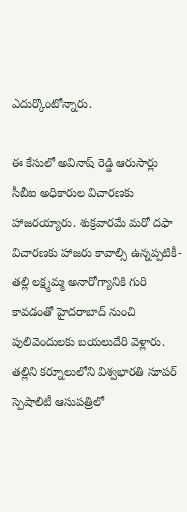ఎదుర్కొంటోన్నారు.

ఈ కేసులో అవినాష్ రెడ్డి ఆరుసార్లు సీబీఐ అధికారుల విచారణకు హాజరయ్యారు. శుక్రవారమే మరో దఫా విచారణకు హాజరు కావాల్సి ఉన్నప్పటికీ- తల్లి లక్ష్మమ్మ అనారోగ్యానికి గురి కావడంతో హైదరాబాద్ నుంచి పులివెందులకు బయలుదేరి వెళ్లారు. తల్లిని కర్నూలులోని విశ్వభారతి సూపర్ స్పెషాలిటీ ఆసుపత్రిలో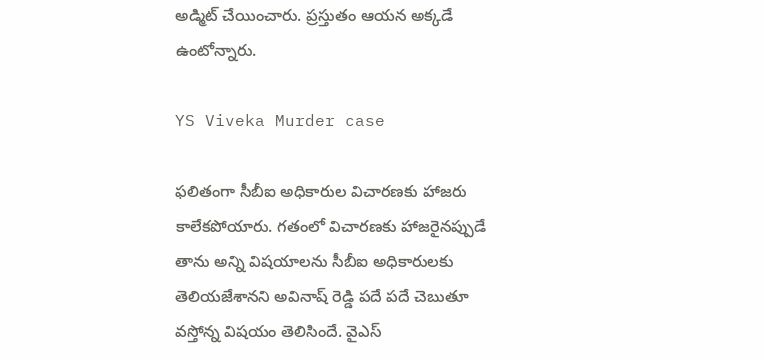అడ్మిట్ చేయించారు. ప్రస్తుతం ఆయన అక్కడే ఉంటోన్నారు.

YS Viveka Murder case

ఫలితంగా సీబీఐ అధికారుల విచారణకు హాజరు కాలేకపోయారు. గతంలో విచారణకు హాజరైనప్పుడే తాను అన్ని విషయాలను సీబీఐ అధికారులకు తెలియజేశానని అవినాష్ రెడ్డి పదే పదే చెబుతూ వస్తోన్న విషయం తెలిసిందే. వైఎస్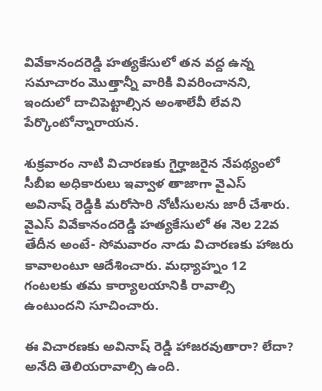వివేకానందరెడ్డి హత్యకేసులో తన వద్ద ఉన్న సమాచారం మొత్తాన్నీ వారికి వివరించానని, ఇందులో దాచిపెట్టాల్సిన అంశాలేవీ లేవని పేర్కొంటోన్నారాయన.

శుక్రవారం నాటి విచారణకు గైర్హాజరైన నేపథ్యంలో సీబీఐ అధికారులు ఇవ్వాళ తాజాగా వైఎస్ అవినాష్ రెడ్డికి మరోసారి నోటీసులను జారీ చేశారు. వైఎస్ వివేకానందరెడ్డి హత్యకేసులో ఈ నెల 22వ తేదీన అంటే- సోమవారం నాడు విచారణకు హాజరు కావాలంటూ ఆదేశించారు. మధ్యాహ్నం 12 గంటలకు తమ కార్యాలయానికి రావాల్సి ఉంటుందని సూచించారు.

ఈ విచారణకు అవినాష్ రెడ్డి హాజరవుతారా? లేదా? అనేది తెలియరావాల్సి ఉంది.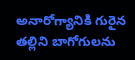అనారోగ్యానికి గురైన తల్లిని బాగోగులను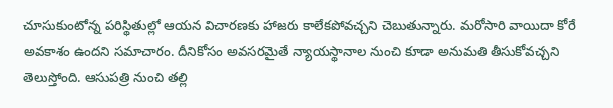చూసుకుంటోన్న పరిస్థితుల్లో ఆయన విచారణకు హాజరు కాలేకపోవచ్చని చెబుతున్నారు. మరోసారి వాయిదా కోరే అవకాశం ఉందని సమాచారం. దీనికోసం అవసరమైతే న్యాయస్థానాల నుంచి కూడా అనుమతి తీసుకోవచ్చని తెలుస్తోంది. ఆసుపత్రి నుంచి తల్లి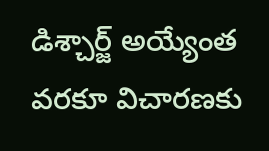డిశ్చార్జ్ అయ్యేంత వరకూ విచారణకు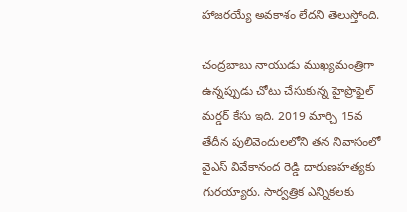హాజరయ్యే అవకాశం లేదని తెలుస్తోంది.

చంద్రబాబు నాయుడు ముఖ్యమంత్రిగా ఉన్నప్పుడు చోటు చేసుకున్న హైప్రొఫైల్ మర్డర్ కేసు ఇది. 2019 మార్చి 15వ తేదీన పులివెందులలోని తన నివాసంలో వైఎస్ వివేకానంద రెడ్డి దారుణహత్యకు గురయ్యారు. సార్వత్రిక ఎన్నికలకు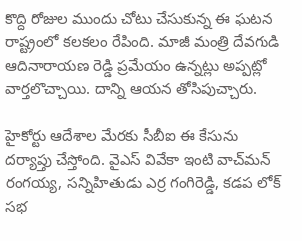కొద్ది రోజుల ముందు చోటు చేసుకున్న ఈ ఘటన రాష్ట్రంలో కలకలం రేపింది. మాజీ మంత్రి దేవగుడి ఆదినారాయణ రెడ్డి ప్రమేయం ఉన్నట్లు అప్పట్లో వార్తలొచ్చాయి. దాన్ని ఆయన తోసిపుచ్చారు.

హైకోర్టు ఆదేశాల మేరకు సీబీఐ ఈ కేసును దర్యాప్తు చేస్తోంది. వైఎస్ వివేకా ఇంటి వాచ్‌మన్‌ రంగయ్య, సన్నిహితుడు ఎర్ర గంగిరెడ్డి, కడప లోక్‌ సభ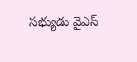సభ్యుడు వైఎస్‌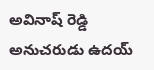అవినాష్‌ రెడ్డి అనుచరుడు ఉదయ్‌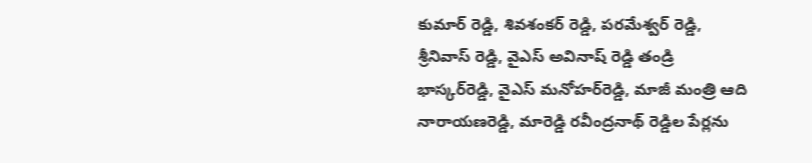కుమార్‌ రెడ్డి, శివశంకర్‌ రెడ్డి, పరమేశ్వర్‌ రెడ్డి, శ్రీనివాస్ రెడ్డి, వైఎస్‌ అవినాష్‌ రెడ్డి తండ్రి భాస్కర్‌రెడ్డి, వైఎస్‌ మనోహర్‌రెడ్డి, మాజీ మంత్రి ఆది నారాయణరెడ్డి, మారెడ్డి రవీంద్రనాథ్‌ రెడ్డిల పేర్లను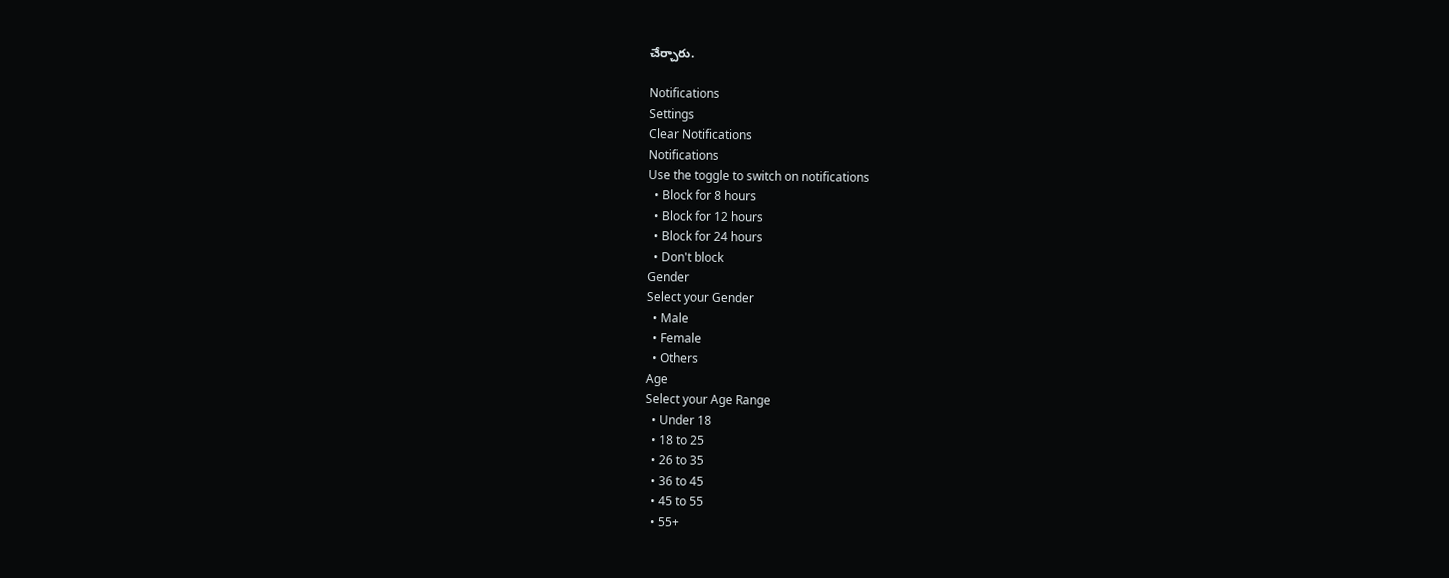చేర్చారు.

Notifications
Settings
Clear Notifications
Notifications
Use the toggle to switch on notifications
  • Block for 8 hours
  • Block for 12 hours
  • Block for 24 hours
  • Don't block
Gender
Select your Gender
  • Male
  • Female
  • Others
Age
Select your Age Range
  • Under 18
  • 18 to 25
  • 26 to 35
  • 36 to 45
  • 45 to 55
  • 55+